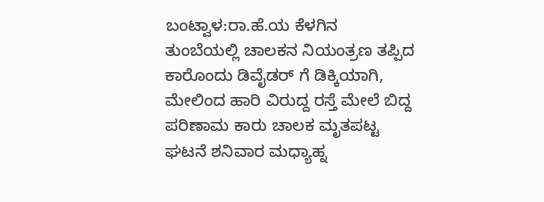ಬಂಟ್ವಾಳ:ರಾ.ಹೆ.ಯ ಕೆಳಗಿನ ತುಂಬೆಯಲ್ಲಿ ಚಾಲಕನ ನಿಯಂತ್ರಣ ತಪ್ಪಿದ ಕಾರೊಂದು ಡಿವೈಡರ್ ಗೆ ಡಿಕ್ಕಿಯಾಗಿ, ಮೇಲಿಂದ ಹಾರಿ ವಿರುದ್ದ ರಸ್ತೆ ಮೇಲೆ ಬಿದ್ದ ಪರಿಣಾಮ ಕಾರು ಚಾಲಕ ಮೃತಪಟ್ಟ ಘಟನೆ ಶನಿವಾರ ಮಧ್ಯಾಹ್ನ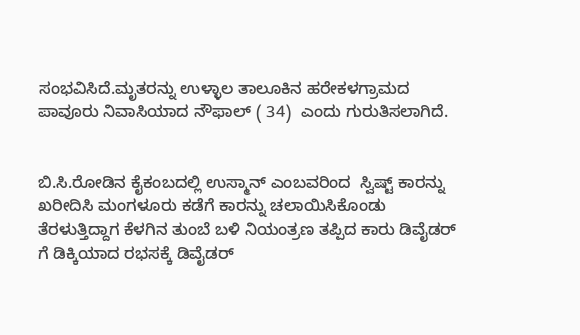ಸಂಭವಿಸಿದೆ.ಮೃತರನ್ನು ಉಳ್ಳಾಲ ತಾಲೂಕಿನ ಹರೇಕಳಗ್ರಾಮದ ಪಾವೂರು ನಿವಾಸಿಯಾದ ನೌಫಾಲ್ ( 34)  ಎಂದು ಗುರುತಿಸಲಾಗಿದೆ.


ಬಿ.ಸಿ.ರೋಡಿನ ಕೈಕಂಬದಲ್ಲಿ ಉಸ್ಮಾನ್ ಎಂಬವರಿಂದ  ಸ್ವಿಷ್ಟ್ ಕಾರನ್ನು ಖರೀದಿಸಿ ಮಂಗಳೂರು ಕಡೆಗೆ ಕಾರನ್ನು ಚಲಾಯಿಸಿಕೊಂಡು ತೆರಳುತ್ತಿದ್ದಾಗ ಕೆಳಗಿನ ತುಂಬೆ ಬಳಿ ನಿಯಂತ್ರಣ ತಪ್ಪಿದ ಕಾರು ಡಿವೈಡರ್ ಗೆ ಡಿಕ್ಕಿಯಾದ ರಭಸಕ್ಕೆ ಡಿವೈಡರ್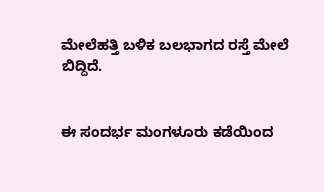ಮೇಲೆಹತ್ತಿ ಬಳಿಕ ಬಲಭಾಗದ ರಸ್ತೆ ಮೇಲೆ ಬಿದ್ದಿದೆ.


ಈ ಸಂದರ್ಭ ಮಂಗಳೂರು ಕಡೆಯಿಂದ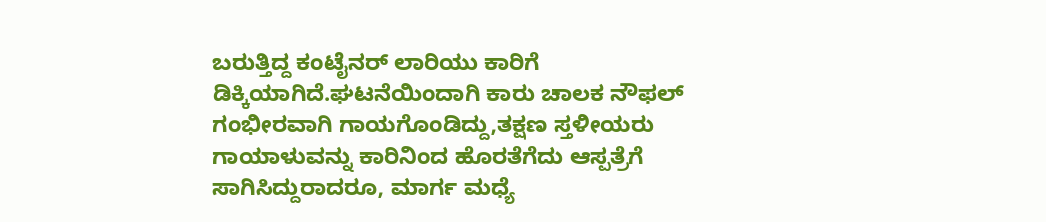ಬರುತ್ತಿದ್ದ ಕಂಟೈನರ್ ಲಾರಿಯು ಕಾರಿಗೆ ಡಿಕ್ಕಿಯಾಗಿದೆ.ಘಟನೆಯಿಂದಾಗಿ ಕಾರು ಚಾಲಕ ನೌಫಲ್ ಗಂಭೀರವಾಗಿ ಗಾಯಗೊಂಡಿದ್ದು,ತಕ್ಷಣ ಸ್ತಳೀಯರು ಗಾಯಾಳುವನ್ನು ಕಾರಿನಿಂದ ಹೊರತೆಗೆದು ಆಸ್ಪತ್ರೆಗೆ ಸಾಗಿಸಿದ್ದುರಾದರೂ, ಮಾರ್ಗ ಮಧ್ಯೆ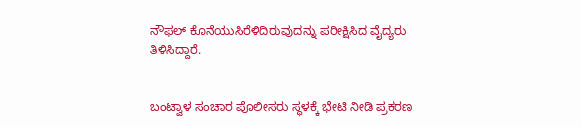ನೌಫಲ್ ಕೊನೆಯುಸಿರೆಳಿದಿರುವುದನ್ನು ಪರೀಕ್ಷಿಸಿದ ವೈದ್ಯರು ತಿಳಿಸಿದ್ದಾರೆ.


ಬಂಟ್ವಾಳ ಸಂಚಾರ ಪೊಲೀಸರು ಸ್ಥಳಕ್ಕೆ ಭೇಟಿ ನೀಡಿ ಪ್ರಕರಣ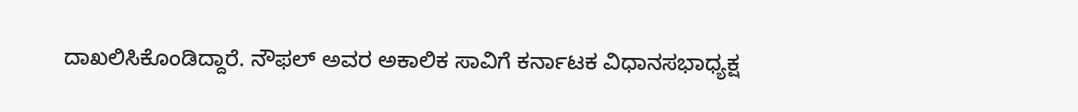ದಾಖಲಿಸಿಕೊಂಡಿದ್ದಾರೆ. ನೌಫಲ್ ಅವರ ಅಕಾಲಿಕ ಸಾವಿಗೆ ಕರ್ನಾಟಕ ವಿಧಾನಸಭಾಧ್ಯಕ್ಷ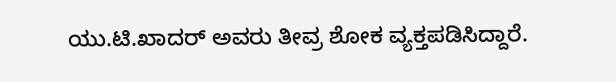ಯು.ಟಿ.ಖಾದರ್ ಅವರು ತೀವ್ರ ಶೋಕ ವ್ಯಕ್ತಪಡಿಸಿದ್ದಾರೆ.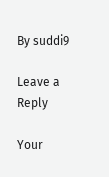By suddi9

Leave a Reply

Your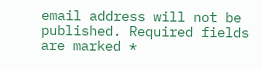email address will not be published. Required fields are marked *